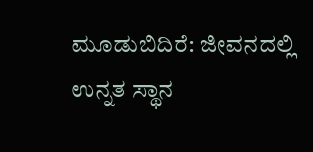ಮೂಡುಬಿದಿರೆ: ಜೀವನದಲ್ಲಿ ಉನ್ನತ ಸ್ಥಾನ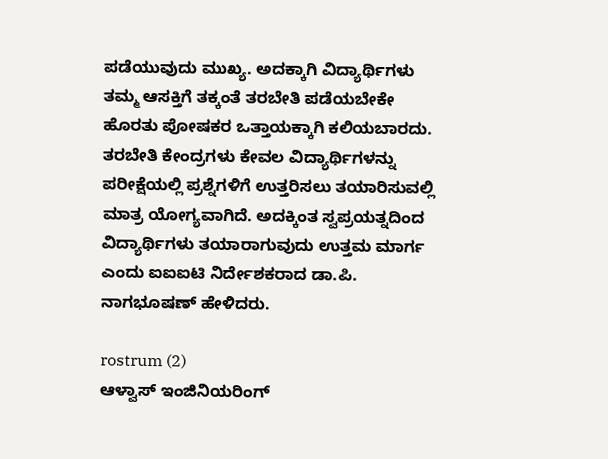ಪಡೆಯುವುದು ಮುಖ್ಯ. ಅದಕ್ಕಾಗಿ ವಿದ್ಯಾರ್ಥಿಗಳು ತಮ್ಮ ಆಸಕ್ತಿಗೆ ತಕ್ಕಂತೆ ತರಬೇತಿ ಪಡೆಯಬೇಕೇ ಹೊರತು ಪೋಷಕರ ಒತ್ತಾಯಕ್ಕಾಗಿ ಕಲಿಯಬಾರದು. ತರಬೇತಿ ಕೇಂದ್ರಗಳು ಕೇವಲ ವಿದ್ಯಾರ್ಥಿಗಳನ್ನು ಪರೀಕ್ಷೆಯಲ್ಲಿ ಪ್ರಶ್ನೆಗಳಿಗೆ ಉತ್ತರಿಸಲು ತಯಾರಿಸುವಲ್ಲಿ ಮಾತ್ರ ಯೋಗ್ಯವಾಗಿದೆ. ಅದಕ್ಕಿಂತ ಸ್ವಪ್ರಯತ್ನದಿಂದ ವಿದ್ಯಾರ್ಥಿಗಳು ತಯಾರಾಗುವುದು ಉತ್ತಮ ಮಾರ್ಗ ಎಂದು ಐಐಐಟಿ ನಿರ್ದೇಶಕರಾದ ಡಾ.ಪಿ. ನಾಗಭೂಷಣ್ ಹೇಳಿದರು.

rostrum (2)
ಆಳ್ವಾಸ್ ಇಂಜಿನಿಯರಿಂಗ್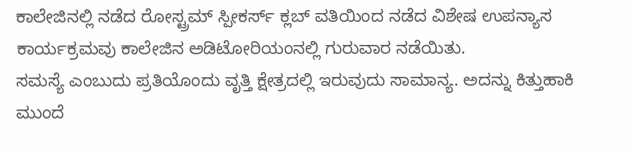ಕಾಲೇಜಿನಲ್ಲಿ ನಡೆದ ರೋಸ್ಟ್ರಮ್ ಸ್ಪೀಕರ್ಸ್ ಕ್ಲಬ್ ವತಿಯಿಂದ ನಡೆದ ವಿಶೇಷ ಉಪನ್ಯಾಸ ಕಾರ್ಯಕ್ರಮವು ಕಾಲೇಜಿನ ಅಡಿಟೋರಿಯಂನಲ್ಲಿ ಗುರುವಾರ ನಡೆಯಿತು.
ಸಮಸ್ಯೆ ಎಂಬುದು ಪ್ರತಿಯೊಂದು ವೃತ್ತಿ ಕ್ಷೇತ್ರದಲ್ಲಿ ಇರುವುದು ಸಾಮಾನ್ಯ. ಅದನ್ನು ಕಿತ್ತುಹಾಕಿ ಮುಂದೆ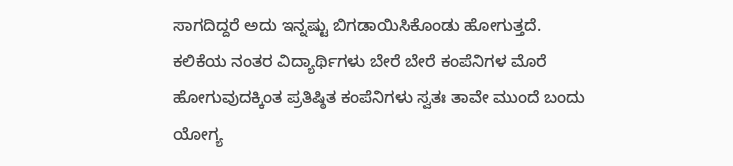ಸಾಗದಿದ್ದರೆ ಅದು ಇನ್ನಷ್ಟು ಬಿಗಡಾಯಿಸಿಕೊಂಡು ಹೋಗುತ್ತದೆ. ಕಲಿಕೆಯ ನಂತರ ವಿದ್ಯಾರ್ಥಿಗಳು ಬೇರೆ ಬೇರೆ ಕಂಪೆನಿಗಳ ಮೊರೆ ಹೋಗುವುದಕ್ಕಿಂತ ಪ್ರತಿಷ್ಠಿತ ಕಂಪೆನಿಗಳು ಸ್ವತಃ ತಾವೇ ಮುಂದೆ ಬಂದು ಯೋಗ್ಯ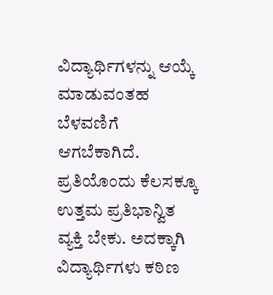ವಿದ್ಯಾರ್ಥಿಗಳನ್ನು ಆಯ್ಕೆ ಮಾಡುವಂತಹ ಬೆಳವಣಿಗೆ ಆಗಬೆಕಾಗಿದೆ. ಪ್ರತಿಯೊಂದು ಕೆಲಸಕ್ಕೂ ಉತ್ತಮ ಪ್ರತಿಭಾನ್ವಿತ ವ್ಯಕ್ತಿ ಬೇಕು. ಅದಕ್ಕಾಗಿ ವಿದ್ಯಾರ್ಥಿಗಳು ಕಠಿಣ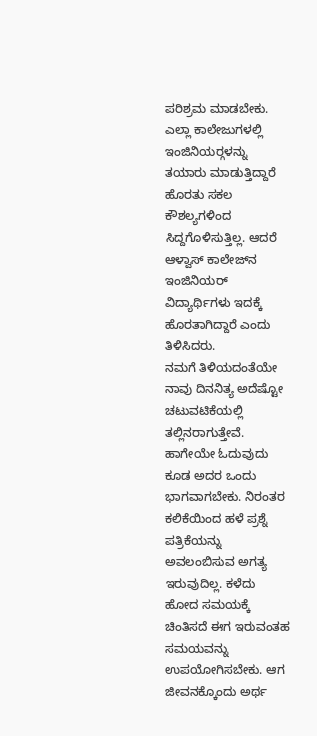ಪರಿಶ್ರಮ ಮಾಡಬೇಕು. ಎಲ್ಲಾ ಕಾಲೇಜುಗಳಲ್ಲಿ ಇಂಜಿನಿಯರ್‍ಗಳನ್ನು ತಯಾರು ಮಾಡುತ್ತಿದ್ದಾರೆ ಹೊರತು ಸಕಲ ಕೌಶಲ್ಯಗಳಿಂದ ಸಿದ್ದಗೊಳಿಸುತ್ತಿಲ್ಲ. ಆದರೆ ಆಳ್ವಾಸ್ ಕಾಲೇಜ್‍ನ ಇಂಜಿನಿಯರ್ ವಿದ್ಯಾರ್ಥಿಗಳು ಇದಕ್ಕೆ ಹೊರತಾಗಿದ್ದಾರೆ ಎಂದು ತಿಳಿಸಿದರು.
ನಮಗೆ ತಿಳಿಯದಂತೆಯೇ ನಾವು ದಿನನಿತ್ಯ ಅದೆಷ್ಟೋ ಚಟುವಟಿಕೆಯಲ್ಲಿ ತಲ್ಲಿನರಾಗುತ್ತೇವೆ. ಹಾಗೇಯೇ ಓದುವುದು ಕೂಡ ಅದರ ಒಂದು ಭಾಗವಾಗಬೇಕು. ನಿರಂತರ ಕಲಿಕೆಯಿಂದ ಹಳೆ ಪ್ರಶ್ನೆ ಪತ್ರಿಕೆಯನ್ನು ಅವಲಂಬಿಸುವ ಅಗತ್ಯ ಇರುವುದಿಲ್ಲ. ಕಳೆದು ಹೋದ ಸಮಯಕ್ಕೆ ಚಿಂತಿಸದೆ ಈಗ ಇರುವಂತಹ ಸಮಯವನ್ನು ಉಪಯೋಗಿಸಬೇಕು. ಆಗ ಜೀವನಕ್ಕೊಂದು ಅರ್ಥ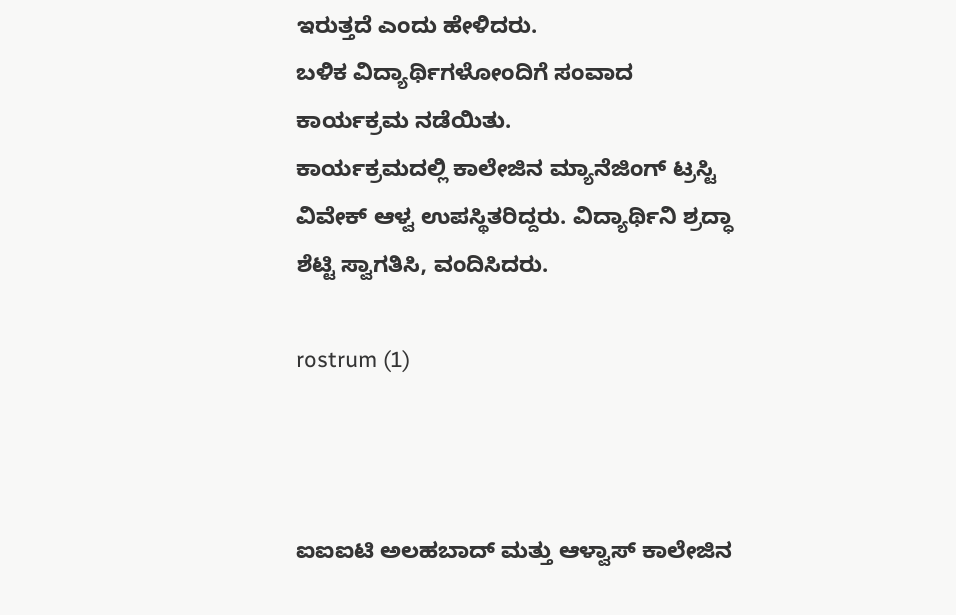ಇರುತ್ತದೆ ಎಂದು ಹೇಳಿದರು.
ಬಳಿಕ ವಿದ್ಯಾರ್ಥಿಗಳೋಂದಿಗೆ ಸಂವಾದ ಕಾರ್ಯಕ್ರಮ ನಡೆಯಿತು.
ಕಾರ್ಯಕ್ರಮದಲ್ಲಿ ಕಾಲೇಜಿನ ಮ್ಯಾನೆಜಿಂಗ್ ಟ್ರಸ್ಟಿ ವಿವೇಕ್ ಆಳ್ವ ಉಪಸ್ಥಿತರಿದ್ದರು. ವಿದ್ಯಾರ್ಥಿನಿ ಶ್ರದ್ಧಾ ಶೆಟ್ಟಿ ಸ್ವಾಗತಿಸಿ, ವಂದಿಸಿದರು.

rostrum (1)



ಐಐಐಟಿ ಅಲಹಬಾದ್ ಮತ್ತು ಆಳ್ವಾಸ್ ಕಾಲೇಜಿನ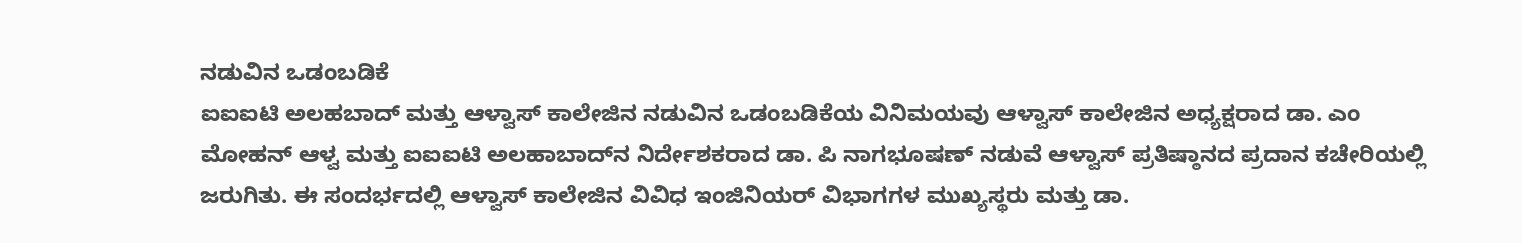ನಡುವಿನ ಒಡಂಬಡಿಕೆ
ಐಐಐಟಿ ಅಲಹಬಾದ್ ಮತ್ತು ಆಳ್ವಾಸ್ ಕಾಲೇಜಿನ ನಡುವಿನ ಒಡಂಬಡಿಕೆಯ ವಿನಿಮಯವು ಆಳ್ವಾಸ್ ಕಾಲೇಜಿನ ಅಧ್ಯಕ್ಷರಾದ ಡಾ. ಎಂ ಮೋಹನ್ ಆಳ್ವ ಮತ್ತು ಐಐಐಟಿ ಅಲಹಾಬಾದ್‍ನ ನಿರ್ದೇಶಕರಾದ ಡಾ. ಪಿ ನಾಗಭೂಷಣ್ ನಡುವೆ ಆಳ್ವಾಸ್ ಪ್ರತಿಷ್ಠಾನದ ಪ್ರದಾನ ಕಚೇರಿಯಲ್ಲಿ ಜರುಗಿತು. ಈ ಸಂದರ್ಭದಲ್ಲಿ ಆಳ್ವಾಸ್ ಕಾಲೇಜಿನ ವಿವಿಧ ಇಂಜಿನಿಯರ್ ವಿಭಾಗಗಳ ಮುಖ್ಯಸ್ಥರು ಮತ್ತು ಡಾ.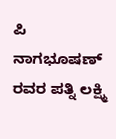ಪಿ ನಾಗಭೂಷಣ್ ರವರ ಪತ್ನಿ ಲಕ್ಷ್ಮಿ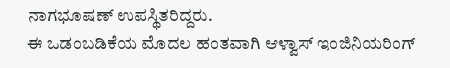ನಾಗಭೂಷಣ್ ಉಪಸ್ಥಿತರಿದ್ದರು.
ಈ ಒಡಂಬಡಿಕೆಯ ಮೊದಲ ಹಂತವಾಗಿ ಆಳ್ವಾಸ್ ಇಂಜಿನಿಯರಿಂಗ್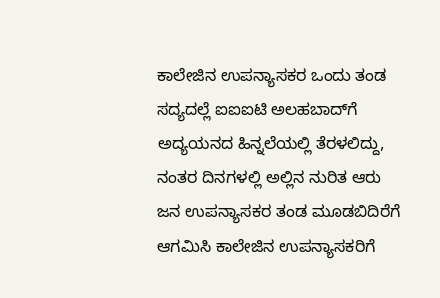ಕಾಲೇಜಿನ ಉಪನ್ಯಾಸಕರ ಒಂದು ತಂಡ ಸದ್ಯದಲ್ಲೆ ಐಐಐಟಿ ಅಲಹಬಾದ್‍ಗೆ ಅದ್ಯಯನದ ಹಿನ್ನಲೆಯಲ್ಲಿ ತೆರಳಲಿದ್ದು, ನಂತರ ದಿನಗಳಲ್ಲಿ ಅಲ್ಲಿನ ನುರಿತ ಆರು ಜನ ಉಪನ್ಯಾಸಕರ ತಂಡ ಮೂಡಬಿದಿರೆಗೆ ಆಗಮಿಸಿ ಕಾಲೇಜಿನ ಉಪನ್ಯಾಸಕರಿಗೆ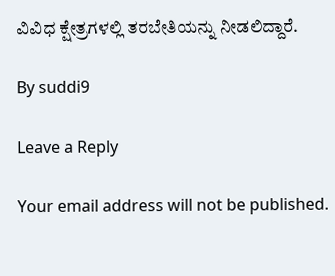ವಿವಿಧ ಕ್ಷೇತ್ರಗಳಲ್ಲಿ ತರಬೇತಿಯನ್ನು ನೀಡಲಿದ್ದಾರೆ.

By suddi9

Leave a Reply

Your email address will not be published.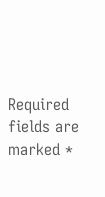Required fields are marked *